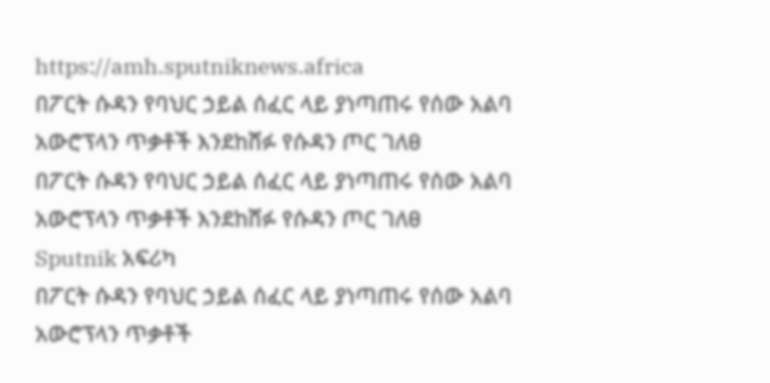https://amh.sputniknews.africa
በፖርት ሱዳን የባህር ኃይል ሰፈር ላይ ያነጣጠሩ የሰው አልባ አውሮፕላን ጥቃቶች እንደከሸፉ የሱዳን ጦር ገለፀ
በፖርት ሱዳን የባህር ኃይል ሰፈር ላይ ያነጣጠሩ የሰው አልባ አውሮፕላን ጥቃቶች እንደከሸፉ የሱዳን ጦር ገለፀ
Sputnik አፍሪካ
በፖርት ሱዳን የባህር ኃይል ሰፈር ላይ ያነጣጠሩ የሰው አልባ አውሮፕላን ጥቃቶች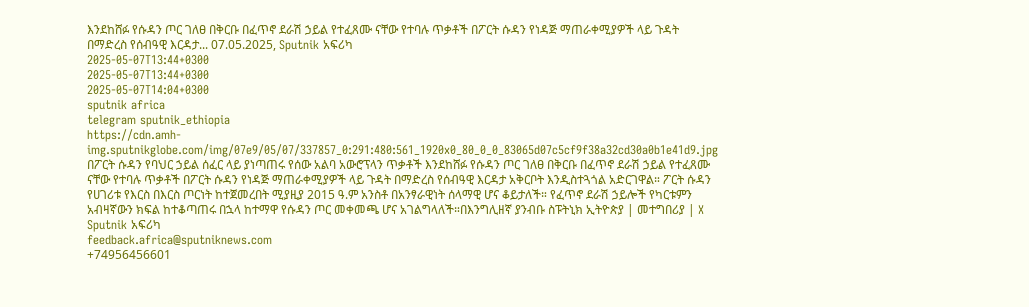እንደከሸፉ የሱዳን ጦር ገለፀ በቅርቡ በፈጥኖ ደራሽ ኃይል የተፈጸሙ ናቸው የተባሉ ጥቃቶች በፖርት ሱዳን የነዳጅ ማጠራቀሚያዎች ላይ ጉዳት በማድረስ የሰብዓዊ እርዳታ... 07.05.2025, Sputnik አፍሪካ
2025-05-07T13:44+0300
2025-05-07T13:44+0300
2025-05-07T14:04+0300
sputnik africa
telegram sputnik_ethiopia
https://cdn.amh-img.sputnikglobe.com/img/07e9/05/07/337857_0:291:480:561_1920x0_80_0_0_83065d07c5cf9f38a32cd30a0b1e41d9.jpg
በፖርት ሱዳን የባህር ኃይል ሰፈር ላይ ያነጣጠሩ የሰው አልባ አውሮፕላን ጥቃቶች እንደከሸፉ የሱዳን ጦር ገለፀ በቅርቡ በፈጥኖ ደራሽ ኃይል የተፈጸሙ ናቸው የተባሉ ጥቃቶች በፖርት ሱዳን የነዳጅ ማጠራቀሚያዎች ላይ ጉዳት በማድረስ የሰብዓዊ እርዳታ አቅርቦት እንዲስተጓጎል አድርገዋል። ፖርት ሱዳን የሀገሪቱ የእርስ በእርስ ጦርነት ከተጀመረበት ሚያዚያ 2015 ዓ.ም አንስቶ በአንፃራዊነት ሰላማዊ ሆና ቆይታለች። የፈጥኖ ደራሽ ኃይሎች የካርቱምን አብዛኛውን ክፍል ከተቆጣጠሩ በኋላ ከተማዋ የሱዳን ጦር መቀመጫ ሆና አገልግላለች።በእንግሊዘኛ ያንብቡ ስፑትኒክ ኢትዮጵያ | መተግበሪያ | X
Sputnik አፍሪካ
feedback.africa@sputniknews.com
+74956456601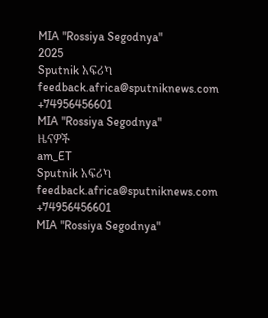MIA "Rossiya Segodnya"
2025
Sputnik አፍሪካ
feedback.africa@sputniknews.com
+74956456601
MIA "Rossiya Segodnya"
ዜናዎች
am_ET
Sputnik አፍሪካ
feedback.africa@sputniknews.com
+74956456601
MIA "Rossiya Segodnya"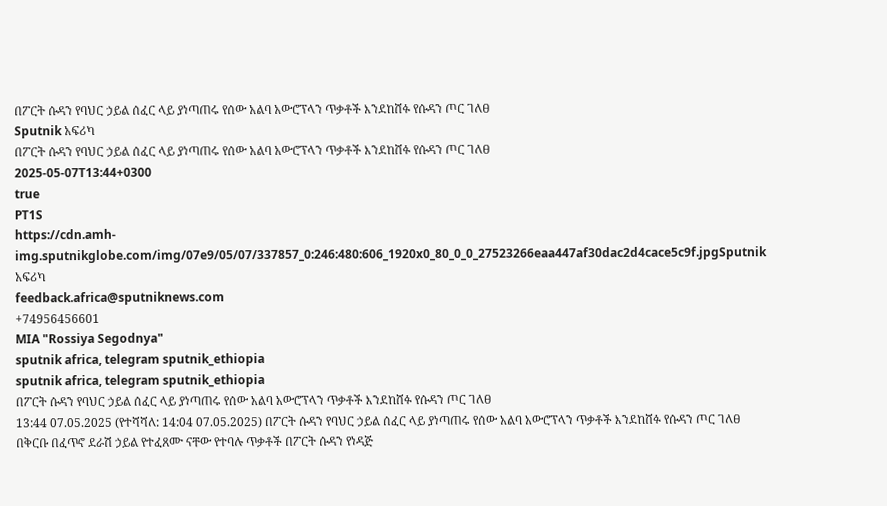በፖርት ሱዳን የባህር ኃይል ሰፈር ላይ ያነጣጠሩ የሰው አልባ አውሮፕላን ጥቃቶች እንደከሸፉ የሱዳን ጦር ገለፀ
Sputnik አፍሪካ
በፖርት ሱዳን የባህር ኃይል ሰፈር ላይ ያነጣጠሩ የሰው አልባ አውሮፕላን ጥቃቶች እንደከሸፉ የሱዳን ጦር ገለፀ
2025-05-07T13:44+0300
true
PT1S
https://cdn.amh-img.sputnikglobe.com/img/07e9/05/07/337857_0:246:480:606_1920x0_80_0_0_27523266eaa447af30dac2d4cace5c9f.jpgSputnik አፍሪካ
feedback.africa@sputniknews.com
+74956456601
MIA "Rossiya Segodnya"
sputnik africa, telegram sputnik_ethiopia
sputnik africa, telegram sputnik_ethiopia
በፖርት ሱዳን የባህር ኃይል ሰፈር ላይ ያነጣጠሩ የሰው አልባ አውሮፕላን ጥቃቶች እንደከሸፉ የሱዳን ጦር ገለፀ
13:44 07.05.2025 (የተሻሻለ: 14:04 07.05.2025) በፖርት ሱዳን የባህር ኃይል ሰፈር ላይ ያነጣጠሩ የሰው አልባ አውሮፕላን ጥቃቶች እንደከሸፉ የሱዳን ጦር ገለፀ
በቅርቡ በፈጥኖ ደራሽ ኃይል የተፈጸሙ ናቸው የተባሉ ጥቃቶች በፖርት ሱዳን የነዳጅ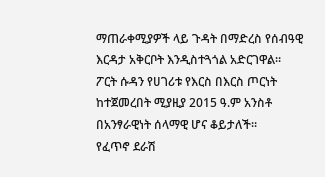ማጠራቀሚያዎች ላይ ጉዳት በማድረስ የሰብዓዊ እርዳታ አቅርቦት እንዲስተጓጎል አድርገዋል።
ፖርት ሱዳን የሀገሪቱ የእርስ በእርስ ጦርነት ከተጀመረበት ሚያዚያ 2015 ዓ.ም አንስቶ በአንፃራዊነት ሰላማዊ ሆና ቆይታለች።
የፈጥኖ ደራሽ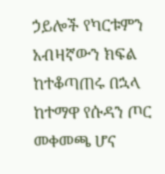ኃይሎች የካርቱምን አብዛኛውን ክፍል ከተቆጣጠሩ በኋላ ከተማዋ የሱዳን ጦር መቀመጫ ሆና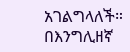አገልግላለች።
በእንግሊዘኛ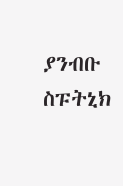ያንብቡ
ስፑትኒክ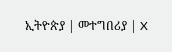ኢትዮጵያ | መተግበሪያ | X